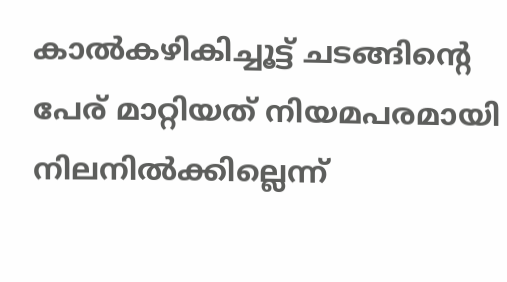കാല്‍കഴികിച്ചൂട്ട് ചടങ്ങിന്റെ പേര്‌ മാറ്റിയത്‌ നിയമപരമായി നിലനില്‍ക്കില്ലെന്ന്‌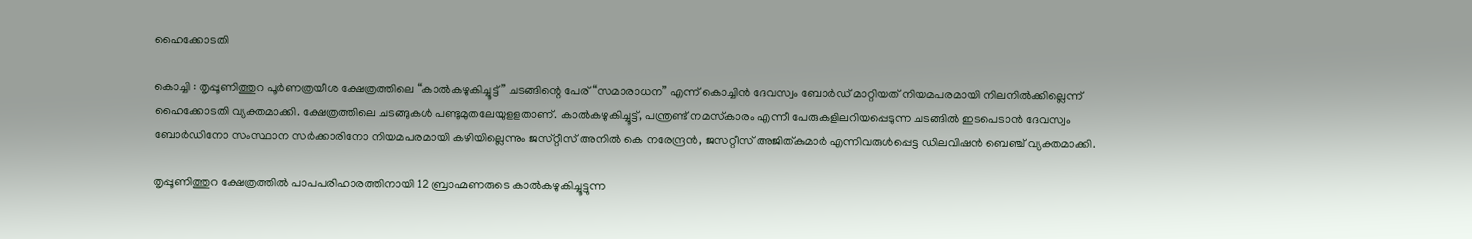ഹൈക്കോടതി

കൊച്ചി : തൃപ്പൂണിത്തുറ പൂര്‍ണത്രയീശ ക്ഷേത്രത്തിലെ “കാല്‍കഴുകിച്ചൂട്ട്‌ ” ചടങ്ങിന്റെ പേര്‌ “സമാരാധന” എന്ന്‌ കൊച്ചിന്‍ ദേവസ്വം ബോര്‍ഡ്‌ മാറ്റിയത്‌ നിയമപരമായി നിലനില്‍ക്കില്ലെന്ന്‌ ഹൈക്കോടതി വ്യക്തമാക്കി. ക്ഷേത്രത്തിലെ ചടങ്ങുകള്‍ പണ്ടുമുതലേയുളളതാണ്‌. കാല്‍കഴുകിച്ചൂട്ട്‌, പന്ത്രണ്ട്‌ നമസ്‌കാരം എന്നീ പേരുകളിലറിയപ്പെടുന്ന ചടങ്ങില്‍ ഇടപെടാന്‍ ദേവസ്വം ബോര്‍ഡിനോ സംസ്ഥാന സര്‍ക്കാരിനോ നിയമപരമായി കഴിയില്ലെന്നും ജസ്‌റ്റീസ്‌ അനില്‍ കെ നരേന്ദ്രന്‍, ജസറ്റീസ്‌ അജിത്‌കുമാര്‍ എന്നിവരുള്‍പ്പെട്ട ഡിലവിഷന്‍ ബെഞ്ച്‌ വ്യക്തമാക്കി.

തൃപ്പൂണിത്തുറ ക്ഷേത്രത്തില്‍ പാപപരിഹാരത്തിനായി 12 ബ്രാഹ്മണരുടെ കാല്‍കഴുകിച്ചൂട്ടുന്ന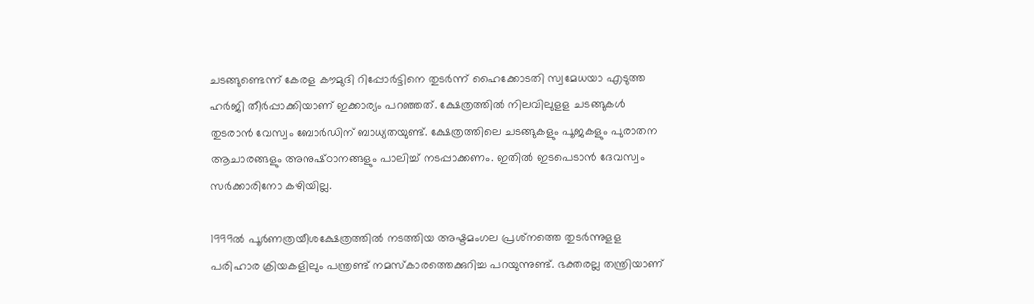ചടങ്ങുണ്ടെന്ന്‌ കേരള കൗമുദി റിപ്പോര്‍ട്ടിനെ തുടര്‍ന്ന്‌ ഹൈക്കോടതി സ്വമേധയാ എടുത്ത ഹര്‍ജി തീര്‍പ്പാക്കിയാണ്‌ ഇക്കാര്യം പറഞ്ഞത്‌. ക്ഷേത്രത്തില്‍ നിലവിലുളള ചടങ്ങുകള്‍ തുടരാന്‍ വേസ്വം ബോര്‍ഡിന്‌ ബാധ്യതയുണ്ട്‌. ക്ഷേത്രത്തിലെ ചടങ്ങുകളും പൂജകളും പുരാതന ആചാരങ്ങളും അനുഷ്‌ഠാനങ്ങളും പാലിച്ച്‌ നടപ്പാക്കണം. ഇതില്‍ ഇടപെടാന്‍ ദേവസ്വം സര്‍ക്കാരിനോ കഴിയില്ല.

1999ല്‍ പൂര്‍ണത്രയീശക്ഷേത്രത്തില്‍ നടത്തിയ അഷ്ടമംഗല പ്രശ്‌നത്തെ തുടര്‍ന്നുളള പരിഹാര ക്രിയകളിലും പന്ത്രണ്ട്‌ നമസ്‌കാരത്തെക്കുറിച്ച പറയുന്നുണ്ട്. ഭക്തരല്ല തന്ത്രിയാണ്‌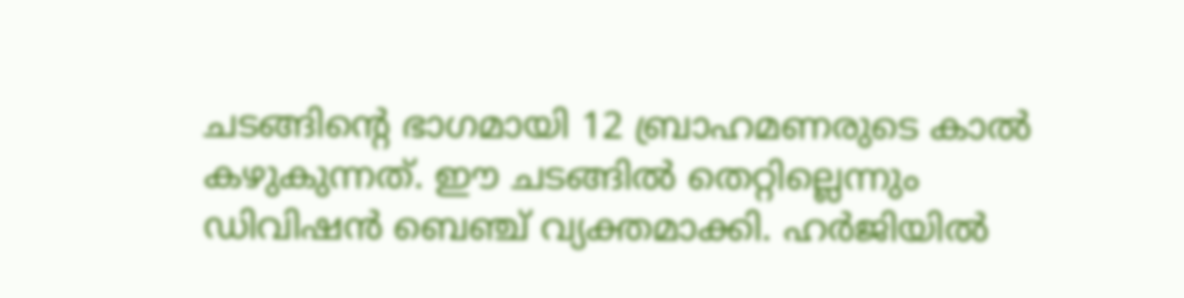ചടങ്ങിന്റെ ഭാഗമായി 12 ബ്രാഹമണരുടെ കാല്‍ കഴുകുന്നത്‌. ഈ ചടങ്ങില്‍ തെറ്റില്ലെന്നും ഡിവിഷന്‍ ബെഞ്ച്‌ വ്യക്തമാക്കി. ഹര്‍ജിയില്‍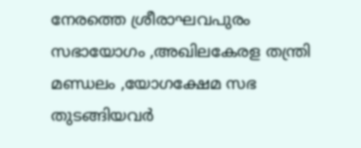നേരത്തെ ശ്രീരാഘവപുരം സഭായോഗം ,അഖിലകേരള തന്ത്രി മണ്ഡലം ,യോഗക്ഷേമ സഭ തുടങ്ങിയവര്‍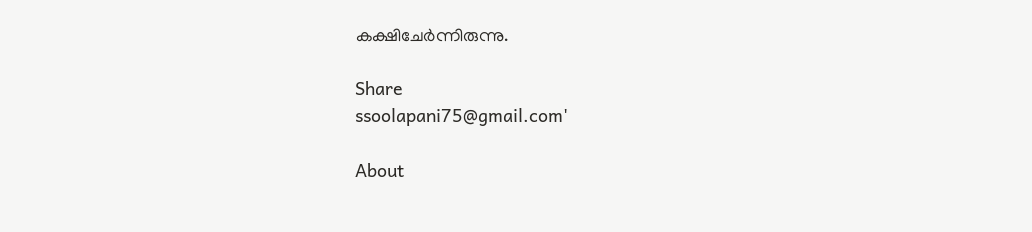കക്ഷിചേര്‍ന്നിരുന്നു.

Share
ssoolapani75@gmail.com'

About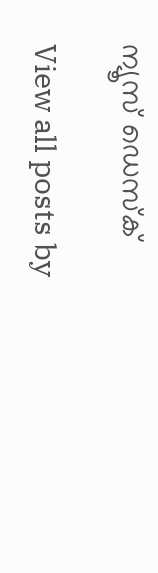ന്യൂസ് ഡെസ്ക്

View all posts by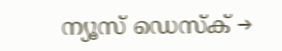ന്യൂസ് ഡെസ്ക് →